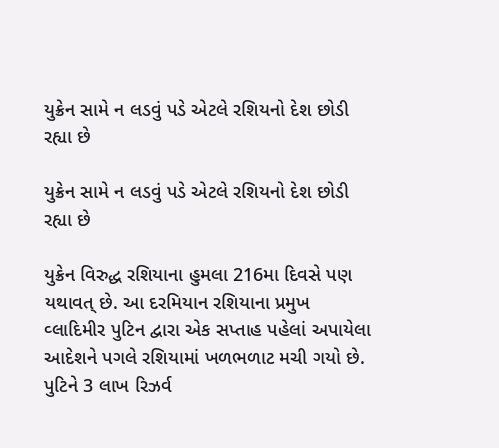યુક્રેન સામે ન લડવું પડે એટલે રશિયનો દેશ છોડી રહ્યા છે

યુક્રેન સામે ન લડવું પડે એટલે રશિયનો દેશ છોડી રહ્યા છે

યુક્રેન વિરુદ્ધ રશિયાના હુમલા 216મા દિવસે પણ યથાવત્ છે. આ દરમિયાન રશિયાના પ્રમુખ વ્લાદિમીર પુટિન દ્વારા એક સપ્તાહ પહેલાં અપાયેલા આદેશને પગલે રશિયામાં ખળભળાટ મચી ગયો છે. પુટિને 3 લાખ રિઝર્વ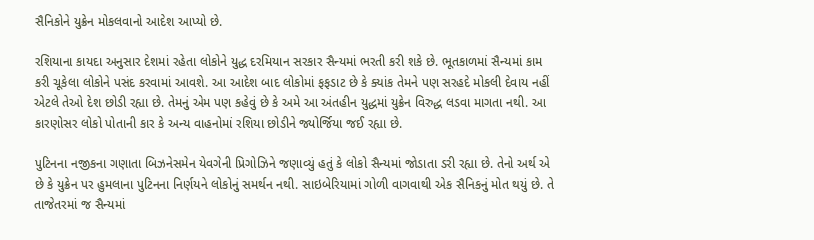સૈનિકોને યુક્રેન મોકલવાનો આદેશ આપ્યો છે.

રશિયાના કાયદા અનુસાર દેશમાં રહેતા લોકોને યુદ્ધ દરમિયાન સરકાર સૈન્યમાં ભરતી કરી શકે છે. ભૂતકાળમાં સૈન્યમાં કામ કરી ચૂકેલા લોકોને પસંદ કરવામાં આવશે. આ આદેશ બાદ લોકોમાં ફફડાટ છે કે ક્યાંક તેમને પણ સરહદે મોકલી દેવાય નહીં એટલે તેઓ દેશ છોડી રહ્યા છે. તેમનું એમ પણ કહેવું છે કે અમે આ અંતહીન યુદ્ધમાં યુક્રેન વિરુદ્ધ લડવા માગતા નથી. આ કારણોસર લોકો પોતાની કાર કે અન્ય વાહનોમાં રશિયા છોડીને જ્યોર્જિયા જઈ રહ્યા છે.

પુટિનના નજીકના ગણાતા બિઝનેસમેન યેવગેની પ્રિગોઝિને જણાવ્યું હતું કે લોકો સૈન્યમાં જોડાતા ડરી રહ્યા છે. તેનો અર્થ એ છે કે યુક્રેન પર હુમલાના પુટિનના નિર્ણયને લોકોનું સમર્થન નથી. સાઇબેરિયામાં ગોળી વાગવાથી એક સૈનિકનું મોત થયું છે. તે તાજેતરમાં જ સૈન્યમાં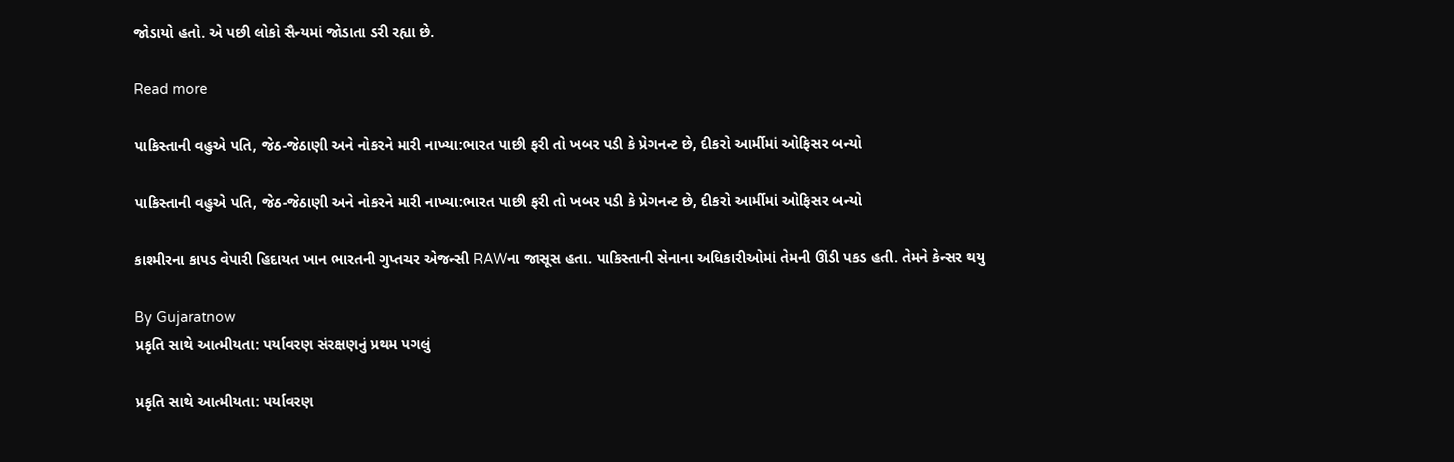જોડાયો હતો. એ પછી લોકો સૈન્યમાં જોડાતા ડરી રહ્યા છે.

Read more

પાકિસ્તાની વહુએ પતિ, જેઠ-જેઠાણી અને નોકરને મારી નાખ્યા:ભારત પાછી ફરી તો ખબર પડી કે પ્રેગનન્ટ છે, દીકરો આર્મીમાં ઓફિસર બન્યો

પાકિસ્તાની વહુએ પતિ, જેઠ-જેઠાણી અને નોકરને મારી નાખ્યા:ભારત પાછી ફરી તો ખબર પડી કે પ્રેગનન્ટ છે, દીકરો આર્મીમાં ઓફિસર બન્યો

કાશ્મીરના કાપડ વેપારી હિદાયત ખાન ભારતની ગુપ્તચર એજન્સી RAWના જાસૂસ હતા. પાકિસ્તાની સેનાના અધિકારીઓમાં તેમની ઊંડી પકડ હતી. તેમને કેન્સર થયુ

By Gujaratnow
પ્રકૃતિ સાથે આત્મીયતા: પર્યાવરણ સંરક્ષણનું પ્રથમ પગલું

પ્રકૃતિ સાથે આત્મીયતા: પર્યાવરણ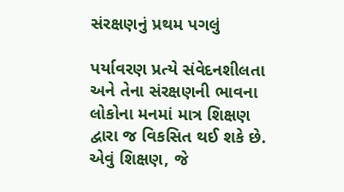સંરક્ષણનું પ્રથમ પગલું

પર્યાવરણ પ્રત્યે સંવેદનશીલતા અને તેના સંરક્ષણની ભાવના લોકોના મનમાં માત્ર શિક્ષણ દ્વારા જ વિકસિત થઈ શકે છે. એવું શિક્ષણ, જે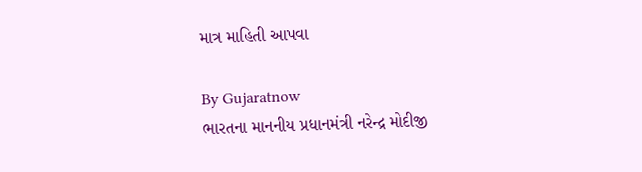માત્ર માહિતી આપવા

By Gujaratnow
ભારતના માનનીય પ્રધાનમંત્રી નરેન્દ્ર મોદીજી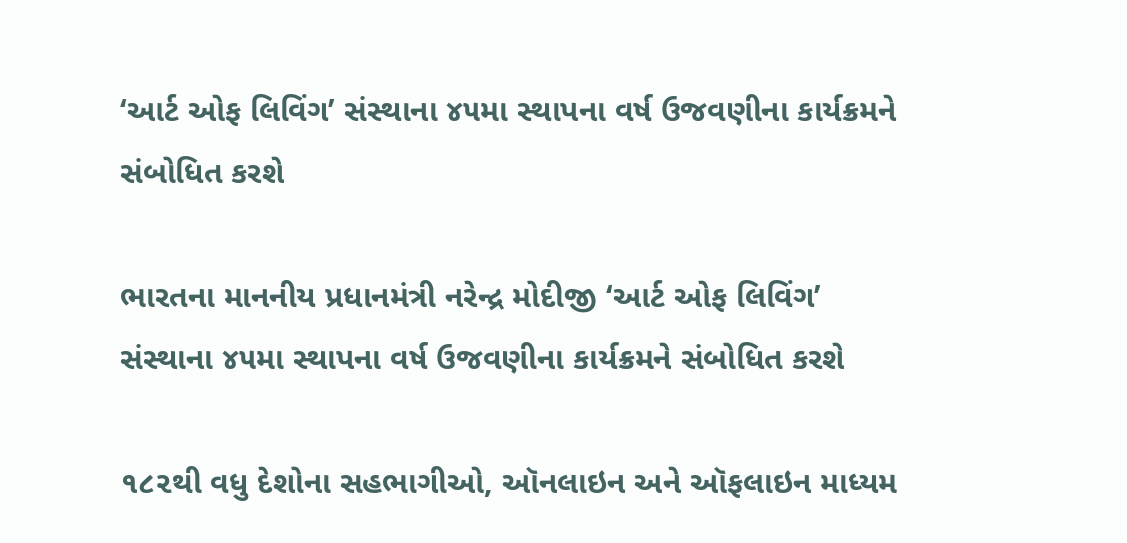‘આર્ટ ઓફ લિવિંગ’ સંસ્થાના ૪૫મા સ્થાપના વર્ષ ઉજવણીના કાર્યક્રમને સંબોધિત કરશે

ભારતના માનનીય પ્રધાનમંત્રી નરેન્દ્ર મોદીજી ‘આર્ટ ઓફ લિવિંગ’ સંસ્થાના ૪૫મા સ્થાપના વર્ષ ઉજવણીના કાર્યક્રમને સંબોધિત કરશે

૧૮૨થી વધુ દેશોના સહભાગીઓ, ઑનલાઇન અને ઑફલાઇન માધ્યમ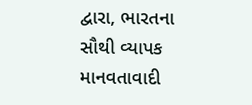દ્વારા, ભારતના સૌથી વ્યાપક માનવતાવાદી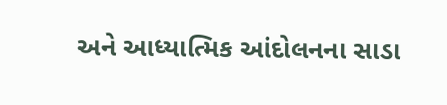અને આધ્યાત્મિક આંદોલનના સાડા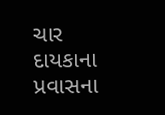ચાર દાયકાના પ્રવાસના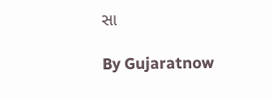સા

By Gujaratnow